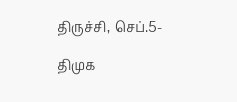திருச்சி, செப்.5-

திமுக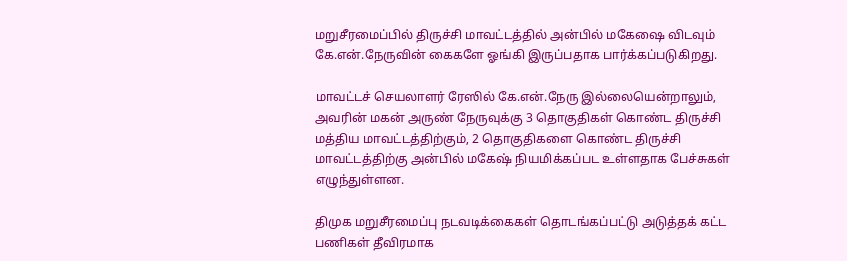மறுசீரமைப்பில் திருச்சி மாவட்டத்தில் அன்பில் மகேஷை விடவும் கே.என்.நேருவின் கைகளே ஓங்கி இருப்பதாக பார்க்கப்படுகிறது.

மாவட்டச் செயலாளர் ரேஸில் கே.என்.நேரு இல்லையென்றாலும், அவரின் மகன் அருண் நேருவுக்கு 3 தொகுதிகள் கொண்ட திருச்சி மத்திய மாவட்டத்திற்கும், 2 தொகுதிகளை கொண்ட திருச்சி மாவட்டத்திற்கு அன்பில் மகேஷ் நியமிக்கப்பட உள்ளதாக பேச்சுகள் எழுந்துள்ளன.

திமுக மறுசீரமைப்பு நடவடிக்கைகள் தொடங்கப்பட்டு அடுத்தக் கட்ட பணிகள் தீவிரமாக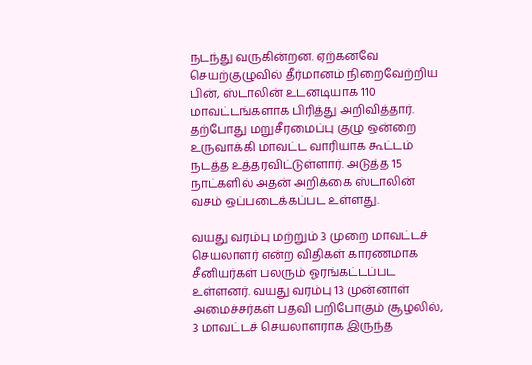நடந்து வருகின்றன. ஏற்கனவே செயற்குழுவில் தீர்மானம் நிறைவேற்றிய பின், ஸ்டாலின் உடனடியாக 110 மாவட்டங்களாக பிரித்து அறிவித்தார். தற்போது மறுசீரமைப்பு குழு ஒன்றை உருவாக்கி மாவட்ட வாரியாக கூட்டம் நடத்த உத்தரவிட்டுள்ளார். அடுத்த 15 நாட்களில் அதன் அறிக்கை ஸ்டாலின் வசம் ஒப்படைக்கப்பட உள்ளது.

வயது வரம்பு மற்றும் 3 முறை மாவட்டச் செயலாளர் என்ற விதிகள் காரணமாக சீனியர்கள் பலரும் ஓரங்கட்டப்பட உள்ளனர். வயது வரம்பு 13 முன்னாள் அமைச்சர்கள் பதவி பறிபோகும் சூழலில், 3 மாவட்டச் செயலாளராக இருந்த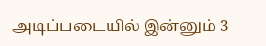அடிப்படையில் இன்னும் 3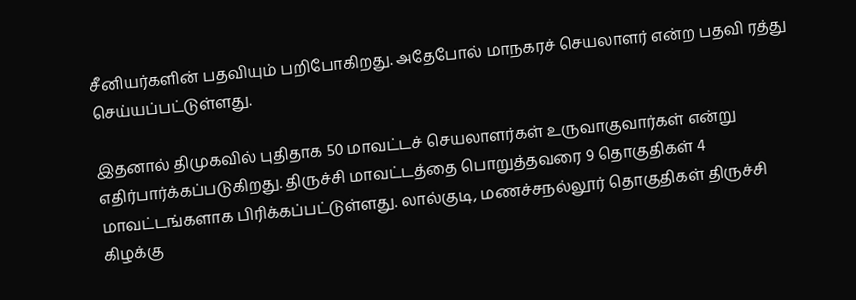சீனியர்களின் பதவியும் பறிபோகிறது. அதேபோல் மாநகரச் செயலாளர் என்ற பதவி ரத்து செய்யப்பட்டுள்ளது.

இதனால் திமுகவில் புதிதாக 50 மாவட்டச் செயலாளர்கள் உருவாகுவார்கள் என்று எதிர்பார்க்கப்படுகிறது. திருச்சி மாவட்டத்தை பொறுத்தவரை 9 தொகுதிகள் 4 மாவட்டங்களாக பிரிக்கப்பட்டுள்ளது. லால்குடி, மணச்சநல்லூர் தொகுதிகள் திருச்சி கிழக்கு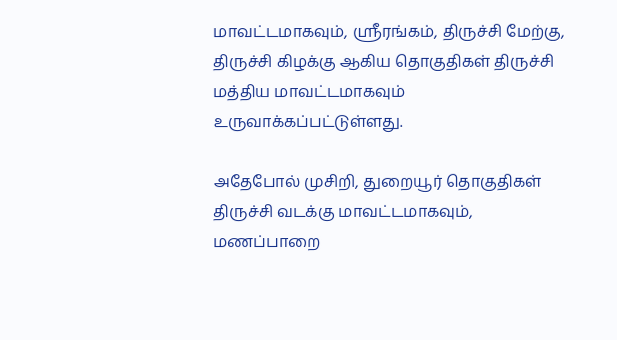மாவட்டமாகவும், ஸ்ரீரங்கம், திருச்சி மேற்கு, திருச்சி கிழக்கு ஆகிய தொகுதிகள் திருச்சி மத்திய மாவட்டமாகவும் உருவாக்கப்பட்டுள்ளது.

அதேபோல் முசிறி, துறையூர் தொகுதிகள் திருச்சி வடக்கு மாவட்டமாகவும், மணப்பாறை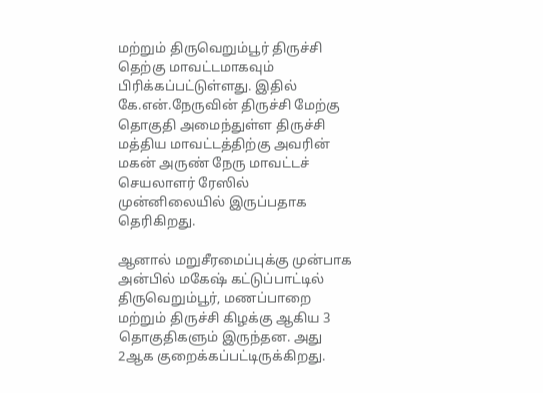மற்றும் திருவெறும்பூர் திருச்சி தெற்கு மாவட்டமாகவும் பிரிக்கப்பட்டுள்ளது. இதில் கே.என்.நேருவின் திருச்சி மேற்கு தொகுதி அமைந்துள்ள திருச்சி மத்திய மாவட்டத்திற்கு அவரின் மகன் அருண் நேரு மாவட்டச் செயலாளர் ரேஸில் முன்னிலையில் இருப்பதாக தெரிகிறது.

ஆனால் மறுசீரமைப்புக்கு முன்பாக அன்பில் மகேஷ் கட்டுப்பாட்டில் திருவெறும்பூர், மணப்பாறை மற்றும் திருச்சி கிழக்கு ஆகிய 3 தொகுதிகளும் இருந்தன. அது 2ஆக குறைக்கப்பட்டிருக்கிறது.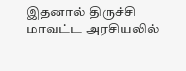இதனால் திருச்சி மாவட்ட அரசியலில்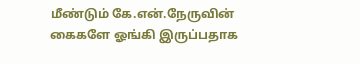மீண்டும் கே.என்.நேருவின் கைகளே ஓங்கி இருப்பதாக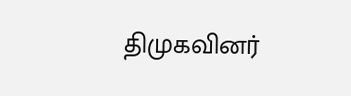திமுகவினர்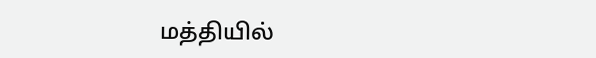மத்தியில்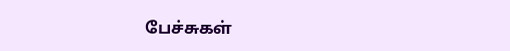பேச்சுகள்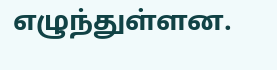எழுந்துள்ளன.